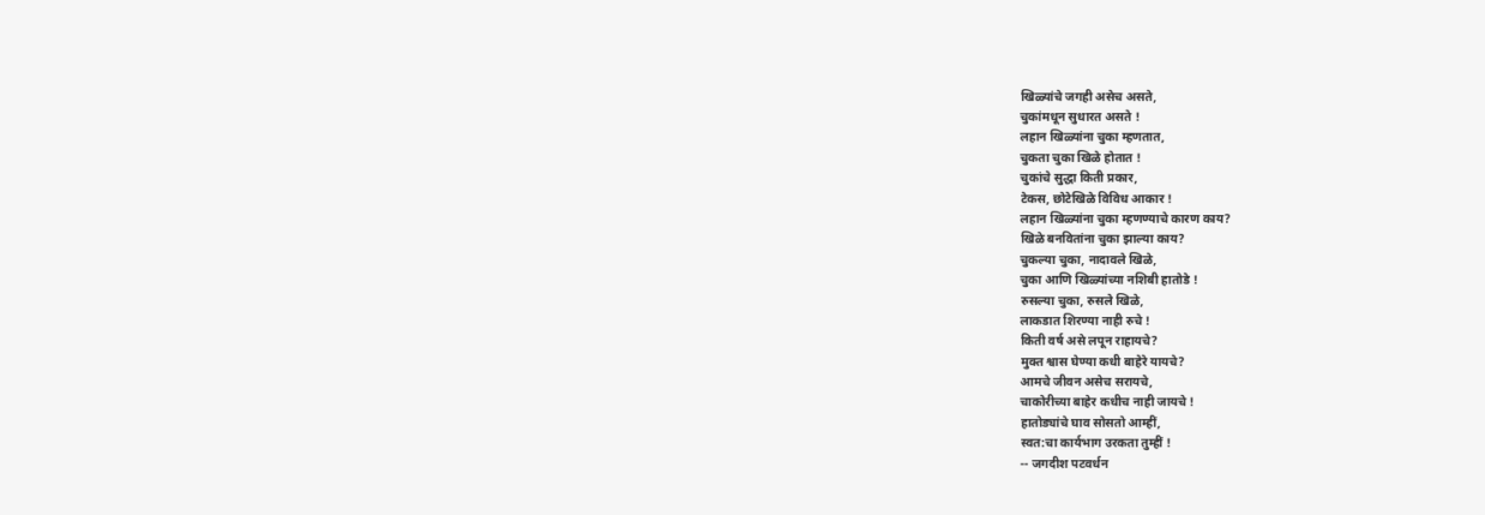खिळ्यांचे जगही असेच असते,
चुकांमधून सुधारत असते !
लहान खिळ्यांना चुका म्हणतात,
चुकता चुका खिळे होतात !
चुकांचे सुद्धा किती प्रकार,
टेकस, छोटेखिळे विविध आकार !
लहान खिळ्यांना चुका म्हणण्याचे कारण काय?
खिळे बनवितांना चुका झाल्या काय?
चुकल्या चुका, नादावले खिळे,
चुका आणि खिळ्यांच्या नशिबी हातोडे !
रुसल्या चुका, रुसले खिळे,
लाकडात शिरण्या नाही रुचे !
किती वर्ष असे लपून राहायचे?
मुक्त श्वास घेण्या कधी बाहेरे यायचे?
आमचे जीवन असेच सरायचे,
चाकोरीच्या बाहेर कधीच नाही जायचे !
हातोड्यांचे घाव सोसतो आम्हीं,
स्वत:चा कार्यभाग उरकता तुम्हीं !
-- जगदीश पटवर्धन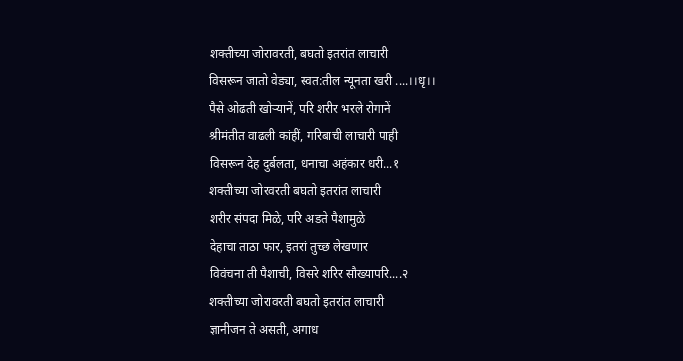शक्तीच्या जोरावरती, बघतो इतरांत लाचारी
विसरून जातो वेड्या, स्वत:तील न्यूनता खरी ....।।धृ।।
पैसे ओढती खोऱ्यानें, परि शरीर भरले रोगानें
श्रीमंतीत वाढली कांहीं, गरिबाची लाचारी पाही
विसरून देह दुर्बलता, धनाचा अहंकार धरी...१
शक्तीच्या जोरवरती बघतो इतरांत लाचारी
शरीर संपदा मिळे, परि अडते पैशामुळे
देहाचा ताठा फार, इतरां तुच्छ लेखणार
विवंचना ती पैशाची, विसरे शरिर सौख्यापरि....२
शक्तीच्या जोरावरती बघतो इतरांत लाचारी
ज्ञानीजन ते असती, अगाध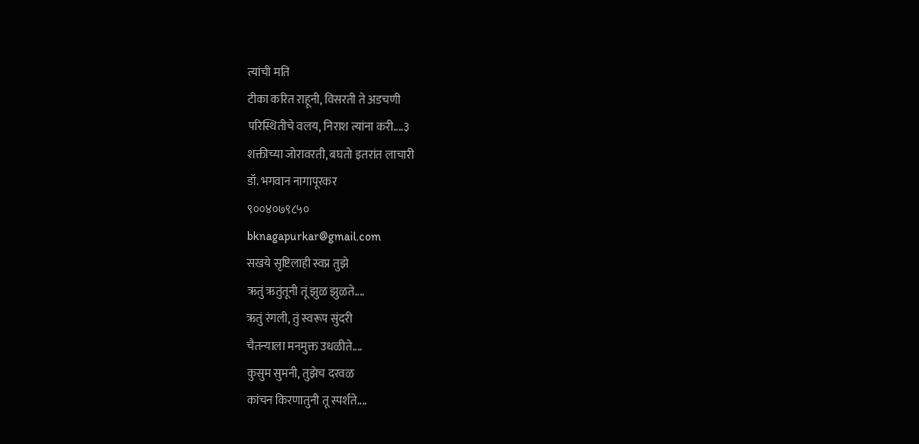त्यांची मति
टीका करित राहूनी, विसरती ते अडचणी
परिस्थितीचे वलय, निराश त्यांना करी....३
शक्तीच्या जोरावरती, बघतो इतरांत लाचारी
डॉ. भगवान नागापूरकर
९००४०७९८५०
bknagapurkar@gmail.com
सखये सृष्टिलाही स्वप्न तुझे
ऋतुं ऋतुंतूनी तूं झुळ झुळते....
ऋतुं रंगली, तुं स्वरूप सुंदरी
चैतन्याला मनमुक्त उधळीते....
कुसुम सुमनी, तुझेच दरवळ
कांचन किरणातुनी तू स्पर्शते....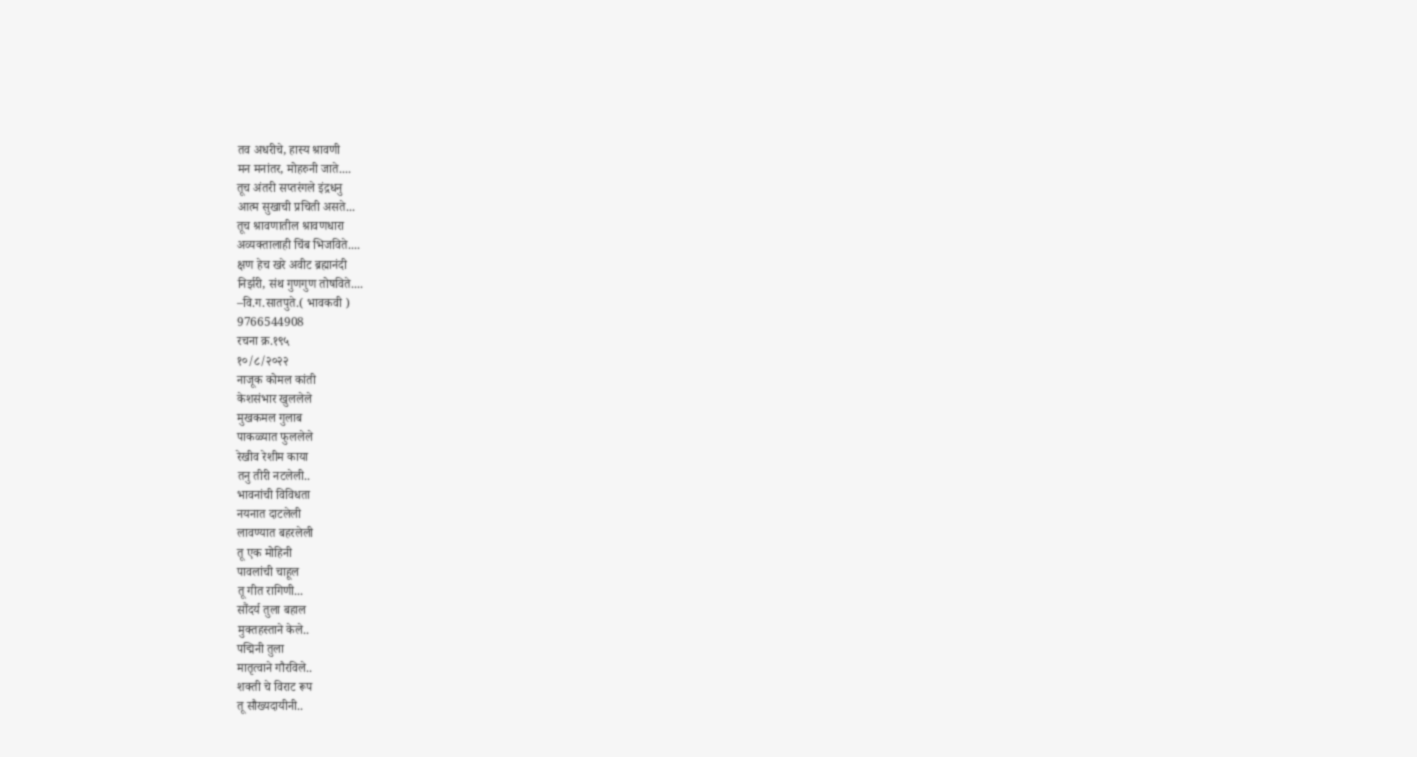तव अधरीचे, हास्य श्रावणी
मन मनांतर, मोहरुनी जाते....
तूच अंतरी सप्तरंगले इंद्रधनु
आत्म सुखाची प्रचिती असते...
तूच श्रावणातील श्रावणधारा
अव्यक्तालाही चिंब भिजविते....
क्षण हेच खरे अवीट ब्रह्मानंदी
निर्झरी, संथ गुणगुण तोषविते....
–वि.ग.सातपुते.( भावकवी )
9766544908
रचना क्र.१९५
१०/८/२०२२
नाजूक कोमल कांती
केशसंभार खुललेले
मुखकमल गुलाब
पाकळ्यात फुललेले
रेखीव रेशीम काया
तनु तीरी नटलेली..
भावनांची विविधता
नयनात दाटलेली
लावण्यात बहरलेली
तू एक मोहिनी
पावलांची चाहूल
तू गीत रागिणी...
सौंदर्य तुला बहाल
मुक्तहस्ताने केले..
पद्मिनी तुला
मातृत्वाने गौरविले..
शक्ती चे विराट रूप
तू सौख्यदायीनी..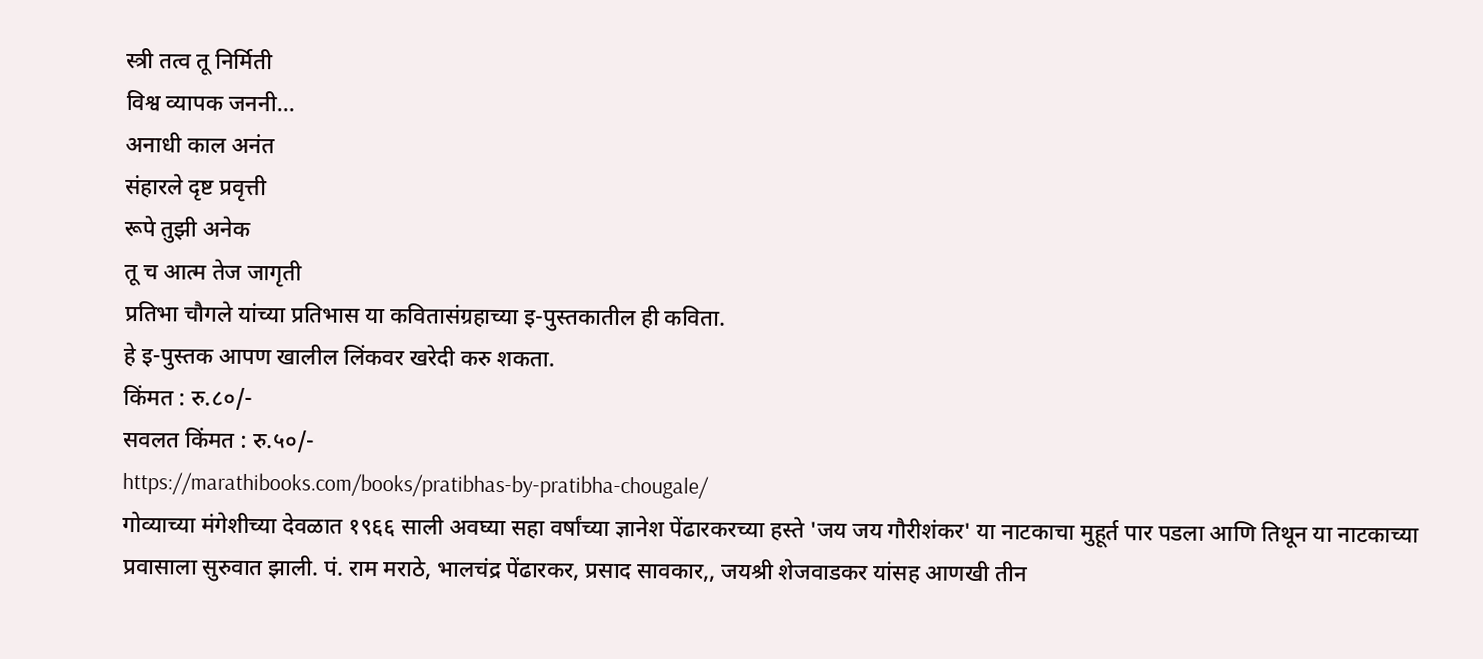स्त्री तत्व तू निर्मिती
विश्व व्यापक जननी...
अनाधी काल अनंत
संहारले दृष्ट प्रवृत्ती
रूपे तुझी अनेक
तू च आत्म तेज जागृती
प्रतिभा चौगले यांच्या प्रतिभास या कवितासंग्रहाच्या इ-पुस्तकातील ही कविता.
हे इ-पुस्तक आपण खालील लिंकवर खरेदी करु शकता.
किंमत : रु.८०/-
सवलत किंमत : रु.५०/-
https://marathibooks.com/books/pratibhas-by-pratibha-chougale/
गोव्याच्या मंगेशीच्या देवळात १९६६ साली अवघ्या सहा वर्षांच्या ज्ञानेश पेंढारकरच्या हस्ते 'जय जय गौरीशंकर' या नाटकाचा मुहूर्त पार पडला आणि तिथून या नाटकाच्या प्रवासाला सुरुवात झाली. पं. राम मराठे, भालचंद्र पेंढारकर, प्रसाद सावकार,, जयश्री शेजवाडकर यांसह आणखी तीन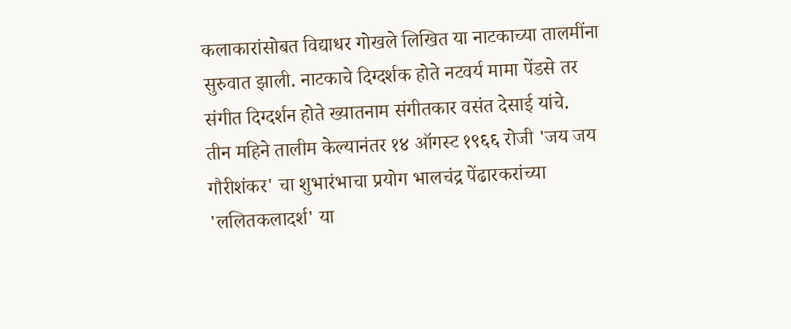कलाकारांसोबत विद्याधर गोखले लिखित या नाटकाच्या तालमींना सुरुवात झाली. नाटकाचे दिग्दर्शक होते नटवर्य मामा पेंडसे तर संगीत दिग्दर्शन होते ख्यातनाम संगीतकार वसंत देसाई यांचे.
तीन महिने तालीम केल्यानंतर १४ ऑगस्ट १९६६ रोजी 'जय जय गौरीशंकर' चा शुभारंभाचा प्रयोग भालचंद्र पेंढारकरांच्या 'ललितकलादर्श' या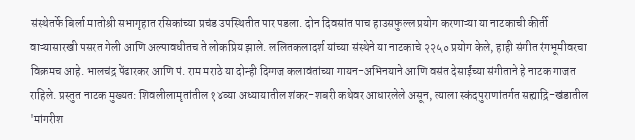संस्थेतर्फे बिर्ला मातोश्री सभागृहात रसिकांच्या प्रचंड उपस्थितीत पार पडला. दोन दिवसांत पाच हाउसफुल्ल प्रयोग करणाऱ्या या नाटकाची कीर्ती वाऱ्यासारखी पसरत गेली आणि अल्पावधीतच ते लोकप्रिय झाले. ललितकलादर्श यांच्या संस्थेने या नाटकाचे २२५० प्रयोग केले, हाही संगीत रंगभूमीवरचा विक्रमच आहे. भालचंद्र पेंढारकर आणि पं. राम मराठे या दोन्ही दिग्गज कलावंतांच्या गायन-अभिनयाने आणि वसंत देसाईंच्या संगीताने हे नाटक गाजत राहिले. प्रस्तुत नाटक मुख्यत: शिवलीलामृतांतील १४व्या अध्यायातील शंकर-शबरी कथेवर आधारलेले असून, त्याला स्कंदपुराणांतर्गत सह्याद्रि-खंडातील 'मांगरीश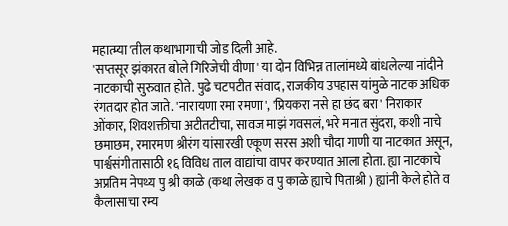महात्म्या'तील कथाभागाची जोड दिली आहे.
'सप्तसूर झंकारत बोले गिरिजेची वीणा' या दोन विभिन्न तालांमध्ये बांधलेल्या नांदीने नाटकाची सुरुवात होते. पुढे चटपटीत संवाद, राजकीय उपहास यांमुळे नाटक अधिक रंगतदार होत जाते. 'नारायणा रमा रमणा', 'प्रियकरा नसे हा छंद बरा' निराकार ओंकार, शिवशक्तीचा अटीतटीचा, सावज माझं गवसलं, भरे मनात सुंदरा, कशी नाचे छमाछम, रमारमण श्रीरंग यांसारखी एकूण सरस अशी चौदा गाणी या नाटकात असून, पार्श्वसंगीतासाठी १६ विविध ताल वाद्यांचा वापर करण्यात आला होता. ह्या नाटकाचे अप्रतिम नेपथ्य पु श्री काळे (कथा लेखक व पु काळे ह्याचे पिताश्री ) ह्यांनी केले होते व कैलासाचा रम्य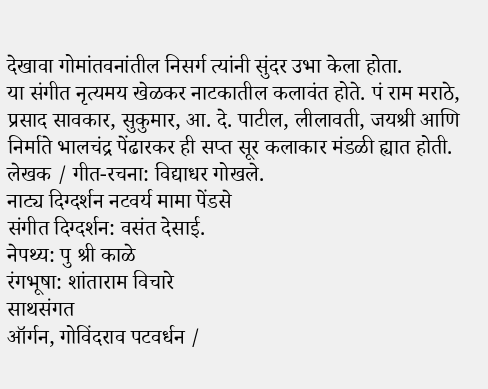देखावा गोमांतवनांतील निसर्ग त्यांनी सुंदर उभा केला होता.
या संगीत नृत्यमय खेळकर नाटकातील कलावंत होते. पं राम मराठे, प्रसाद सावकार, सुकुमार, आ. दे. पाटील, लीलावती, जयश्री आणि निर्माते भालचंद्र पेंढारकर ही सप्त सूर कलाकार मंडळी ह्यात होती.
लेखक / गीत-रचना: विद्याधर गोखले.
नाट्य दिग्दर्शन नटवर्य मामा पेंडसे
संगीत दिग्दर्शन: वसंत देसाई.
नेपथ्य: पु श्री काळे
रंगभूषा: शांताराम विचारे
साथसंगत
ऑर्गन, गोविंदराव पटवर्धन /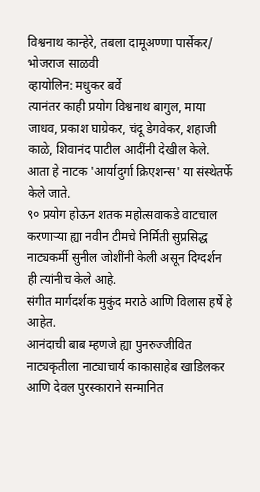विश्वनाथ कान्हेरे, तबला दामूअण्णा पार्सेकर/ भोजराज साळवी
व्हायोलिन: मधुकर बर्वे
त्यानंतर काही प्रयोग विश्वनाथ बागुल, माया जाधव, प्रकाश घाग्रेकर, चंदू डेगवेकर, शहाजी काळे, शिवानंद पाटील आदींनी देखील केले.
आता हे नाटक 'आर्यादुर्गा क्रिएशन्स' या संस्थेतर्फे केले जाते.
९० प्रयोग होऊन शतक महोत्सवाकडे वाटचाल करणाऱ्या ह्या नवीन टीमचे निर्मिती सुप्रसिद्ध नाट्यकर्मी सुनील जोशींनी केली असून दिग्दर्शन ही त्यांनीच केले आहे.
संगीत मार्गदर्शक मुकुंद मराठे आणि विलास हर्षे हे आहेत.
आनंदाची बाब म्हणजे ह्या पुनरुज्जीवित नाट्यकृतीला नाट्याचार्य काकासाहेब खाडिलकर आणि देवल पुरस्काराने सन्मानित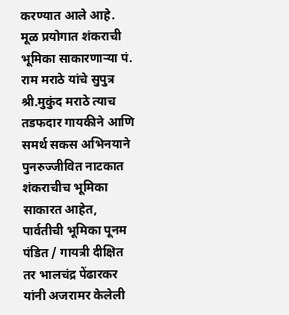करण्यात आले आहे. मूळ प्रयोगात शंकराची भूमिका साकारणाऱ्या पं. राम मराठे यांचे सुपुत्र श्री.मुकुंद मराठे त्याच तडफदार गायकीने आणि समर्थ सकस अभिनयाने पुनरुज्जीवित नाटकात शंकराचीच भूमिका साकारत आहेत, पार्वतीची भूमिका पूनम पंडित / गायत्री दीक्षित तर भालचंद्र पेंढारकर यांनी अजरामर केलेली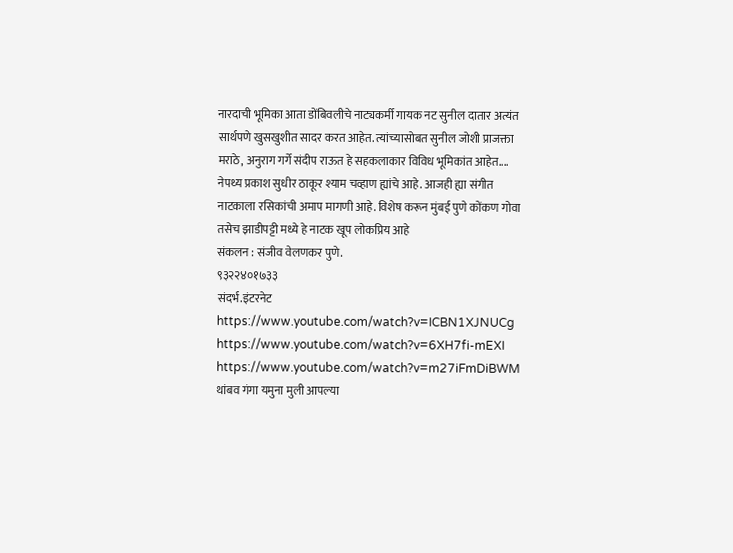नारदाची भूमिका आता डोंबिवलीचे नाट्यकर्मी गायक नट सुनील दातार अत्यंत सार्थपणे खुसखुशीत सादर करत आहेत. त्यांच्यासोबत सुनील जोशी प्राजक्ता मराठे, अनुराग गर्गे संदीप राऊत हे सहकलाकार विविध भूमिकांत आहेत....
नेपथ्य प्रकाश सुधीर ठाकूर श्याम चव्हाण ह्यांचे आहे. आजही ह्या संगीत नाटकाला रसिकांची अमाप मागणी आहे. विशेष करून मुंबई पुणे कोंकण गोवा तसेच झाडीपट्टी मध्ये हे नाटक खूप लोकप्रिय आहे
संकलन : संजीव वेलणकर पुणे.
९३२२४०१७३३
संदर्भ.इंटरनेट
https://www.youtube.com/watch?v=ICBN1XJNUCg
https://www.youtube.com/watch?v=6XH7fi-mEXI
https://www.youtube.com/watch?v=m27iFmDiBWM
थांबव गंगा यमुना मुली आपल्या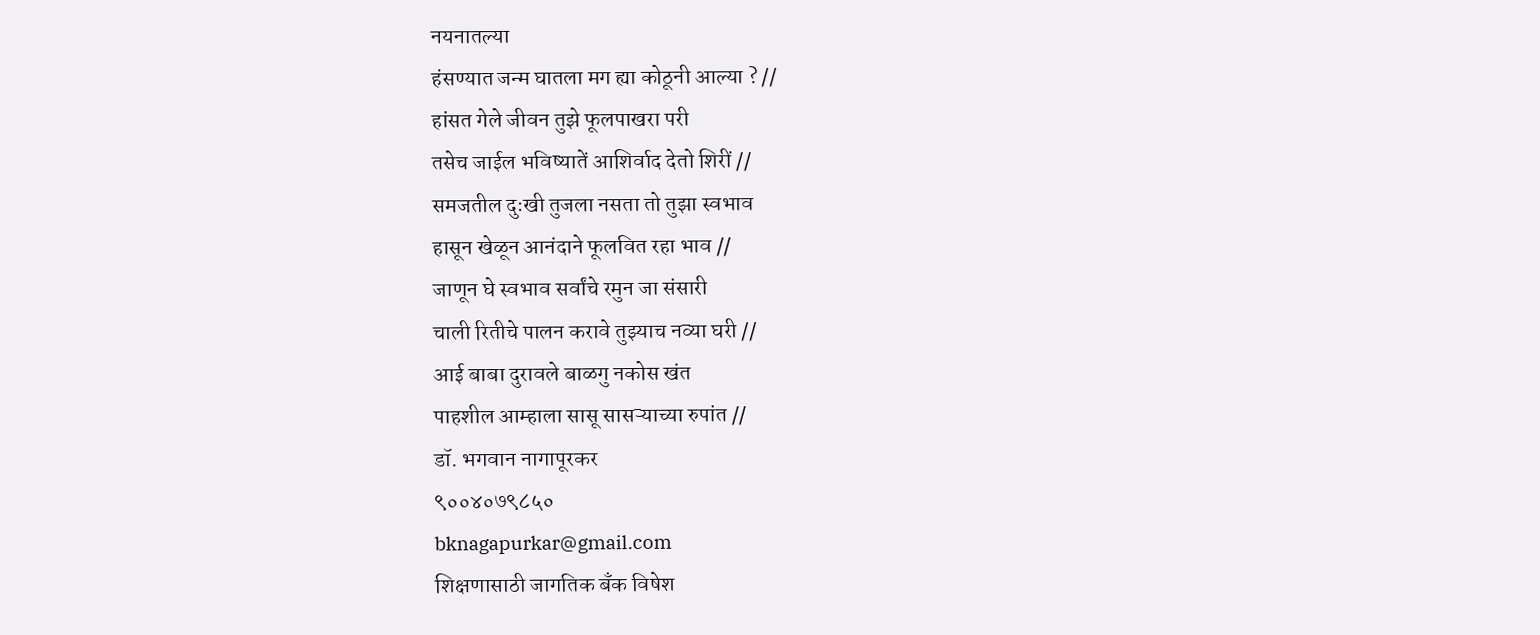नयनातल्या
हंसण्यात जन्म घातला मग ह्या कोठूनी आल्या ? //
हांसत गेले जीवन तुझे फूलपाखरा परी
तसेच जाईल भविष्यातें आशिर्वाद देतो शिरीं //
समजतील दुःखी तुजला नसता तो तुझा स्वभाव
हासून खेळून आनंदाने फूलवित रहा भाव //
जाणून घे स्वभाव सर्वांचे रमुन जा संसारी
चाली रितीचे पालन करावे तुझ्याच नव्या घरी //
आई बाबा दुरावले बाळगु नकोस खंत
पाहशील आम्हाला सासू सासऱ्याच्या रुपांत //
डॉ. भगवान नागापूरकर
९००४०७९८५०
bknagapurkar@gmail.com
शिक्षणासाठी जागतिक बँक विषेश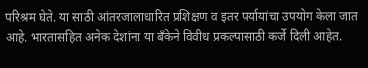परिश्रम घेते. या साठी आंतरजालाधारित प्रशिक्षण व इतर पर्यायांचा उपयोग केला जात आहे. भारतासहित अनेक देशांना या बँकेने विवीध प्रकल्पासाठी कर्जे दिली आहेत.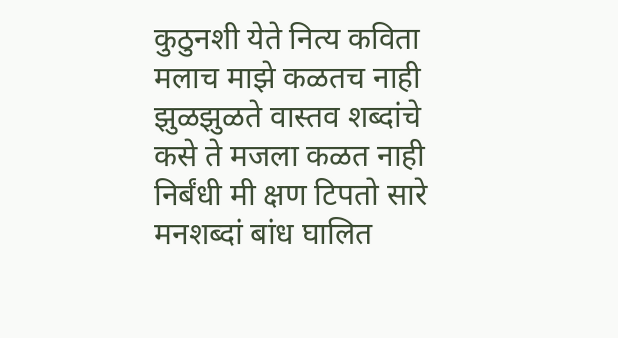कुठुनशी येते नित्य कविता
मलाच माझे कळतच नाही
झुळझुळते वास्तव शब्दांचे
कसे ते मजला कळत नाही
निर्बंधी मी क्षण टिपतो सारे
मनशब्दां बांध घालित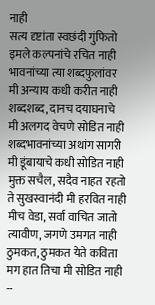नाही
सत्य दृष्टांता स्वछंदी गुंफितो
इमले कल्पनांचे रचित नाही
भावनांच्या त्या शब्दफुलांवर
मी अन्याय कधी करीत नाही
शब्दशब्द, दानच दयाघनाचे
मी अलगद वेचणे सोडित नाही
शब्दभावनांच्या अथांग सागरी
मी डूंबायाचे कधी सोडित नाही
मुक्त सचैल, सदैव नाहत रहतो
ते सुखस्वानंदी मी हरवित नाही
मीच वेडा, सर्वा वाचित जातो
त्यावीण, जगणे उमगत नाही
ठुमकत, ठुमकत येते कविता
मग हात तिचा मी सोडित नाही
--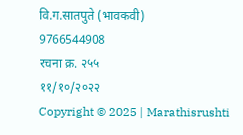वि.ग.सातपुते (भावकवी)
9766544908
रचना क्र. २५५
११/१०/२०२२
Copyright © 2025 | Marathisrushti